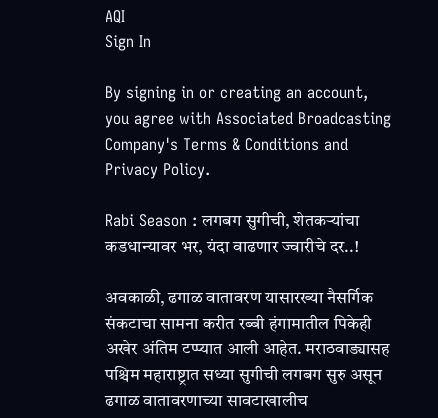AQI
Sign In

By signing in or creating an account, you agree with Associated Broadcasting Company's Terms & Conditions and Privacy Policy.

Rabi Season : लगबग सुगीची, शेतकऱ्यांचा कडधान्यावर भर, यंदा वाढणार ज्वारीचे दर..!

अवकाळी, ढगाळ वातावरण यासारख्या नैसर्गिक संकटाचा सामना करीत रब्बी हंगामातील पिकेही अखेर अंतिम टप्प्यात आली आहेत. मराठवाड्यासह पश्चिम महाराष्ट्रात सध्या सुगीची लगबग सुरु असून ढगाळ वातावरणाच्या सावटाखालीच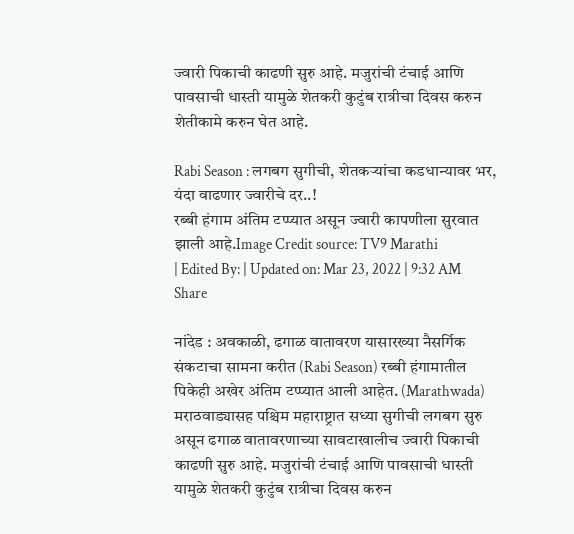ज्वारी पिकाची काढणी सुरु आहे. मजुरांची टंचाई आणि पावसाची धास्ती यामुळे शेतकरी कुटुंब रात्रीचा दिवस करुन शेतीकामे करुन घेत आहे.

Rabi Season : लगबग सुगीची, शेतकऱ्यांचा कडधान्यावर भर, यंदा वाढणार ज्वारीचे दर..!
रब्बी हंगाम अंतिम टप्प्यात असून ज्वारी कापणीला सुरवात झाली आहे.Image Credit source: TV9 Marathi
| Edited By: | Updated on: Mar 23, 2022 | 9:32 AM
Share

नांदेड : अवकाळी, ढगाळ वातावरण यासारख्या नैसर्गिक संकटाचा सामना करीत (Rabi Season) रब्बी हंगामातील पिकेही अखेर अंतिम टप्प्यात आली आहेत. (Marathwada) मराठवाड्यासह पश्चिम महाराष्ट्रात सध्या सुगीची लगबग सुरु असून ढगाळ वातावरणाच्या सावटाखालीच ज्वारी पिकाची काढणी सुरु आहे. मजुरांची टंचाई आणि पावसाची धास्ती यामुळे शेतकरी कुटुंब रात्रीचा दिवस करुन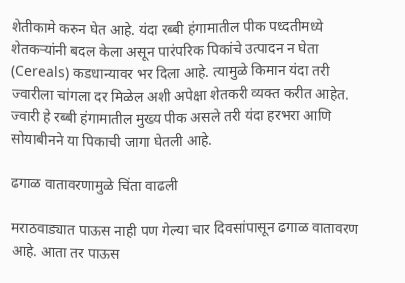शेतीकामे करुन घेत आहे. यंदा रब्बी हंगामातील पीक पध्दतीमध्ये शेतकऱ्यांनी बदल केला असून पारंपरिक पिकांचे उत्पादन न घेता (Cereals) कडधान्यावर भर दिला आहे. त्यामुळे किमान यंदा तरी ज्वारीला चांगला दर मिळेल अशी अपेक्षा शेतकरी व्यक्त करीत आहेत. ज्वारी हे रब्बी हंगामातील मुख्य पीक असले तरी यंदा हरभरा आणि सोयाबीनने या पिकाची जागा घेतली आहे.

ढगाळ वातावरणामुळे चिंता वाढली

मराठवाड्यात पाऊस नाही पण गेल्या चार दिवसांपासून ढगाळ वातावरण आहे. आता तर पाऊस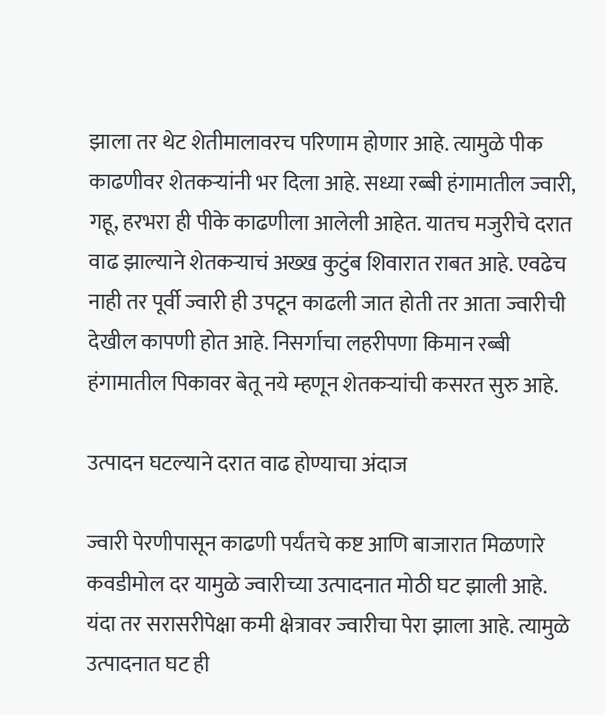झाला तर थेट शेतीमालावरच परिणाम होणार आहे. त्यामुळे पीक काढणीवर शेतकऱ्यांनी भर दिला आहे. सध्या रब्बी हंगामातील ज्वारी, गहू, हरभरा ही पीके काढणीला आलेली आहेत. यातच मजुरीचे दरात वाढ झाल्याने शेतकऱ्याचं अख्ख कुटुंब शिवारात राबत आहे. एवढेच नाही तर पूर्वी ज्वारी ही उपटून काढली जात होती तर आता ज्वारीची देखील कापणी होत आहे. निसर्गाचा लहरीपणा किमान रब्बी हंगामातील पिकावर बेतू नये म्हणून शेतकऱ्यांची कसरत सुरु आहे.

उत्पादन घटल्याने दरात वाढ होण्याचा अंदाज

ज्वारी पेरणीपासून काढणी पर्यंतचे कष्ट आणि बाजारात मिळणारे कवडीमोल दर यामुळे ज्वारीच्या उत्पादनात मोठी घट झाली आहे. यंदा तर सरासरीपेक्षा कमी क्षेत्रावर ज्वारीचा पेरा झाला आहे. त्यामुळे उत्पादनात घट ही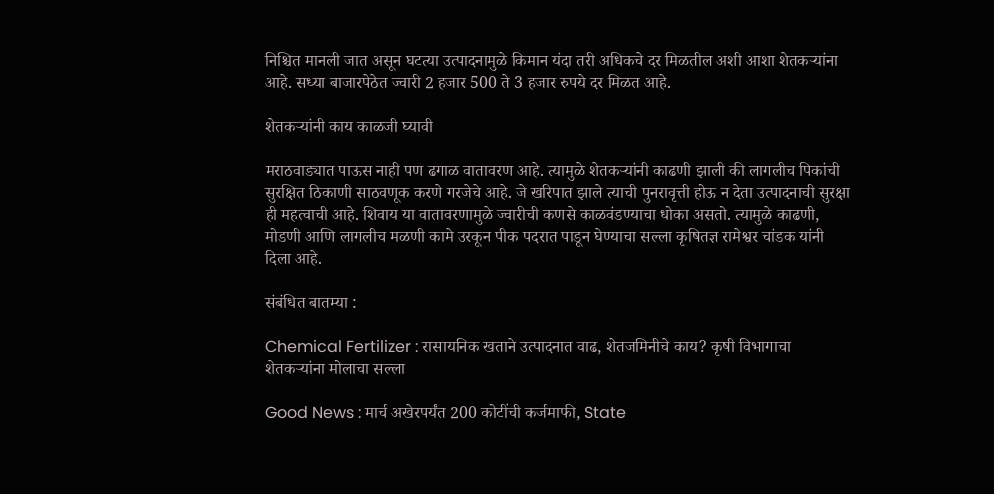निश्चित मानली जात असून घटत्या उत्पादनामुळे किमान यंदा तरी अधिकचे दर मिळतील अशी आशा शेतकऱ्यांना आहे. सध्या बाजारपेठेत ज्वारी 2 हजार 500 ते 3 हजार रुपये दर मिळत आहे.

शेतकऱ्यांनी काय काळजी घ्यावी

मराठवाड्यात पाऊस नाही पण ढगाळ वातावरण आहे. त्यामुळे शेतकऱ्यांनी काढणी झाली की लागलीच पिकांची सुरक्षित ठिकाणी साठवणूक करणे गरजेचे आहे. जे खरिपात झाले त्याची पुनरावृत्ती होऊ न देता उत्पादनाची सुरक्षा ही महत्वाची आहे. शिवाय या वातावरणामुळे ज्वारीची कणसे काळवंडण्याचा धोका असतो. त्यामुळे काढणी, मोडणी आणि लागलीच मळणी कामे उरकून पीक पदरात पाडून घेण्याचा सल्ला कृषितज्ञ रामेश्वर चांडक यांनी दिला आहे.

संबंधित बातम्या :

Chemical Fertilizer : रासायनिक खताने उत्पादनात वाढ, शेतजमिनीचे काय? कृषी विभागाचा शेतकऱ्यांना मोलाचा सल्ला

Good News : मार्च अखेरपर्यंत 200 कोटींची कर्जमाफी, State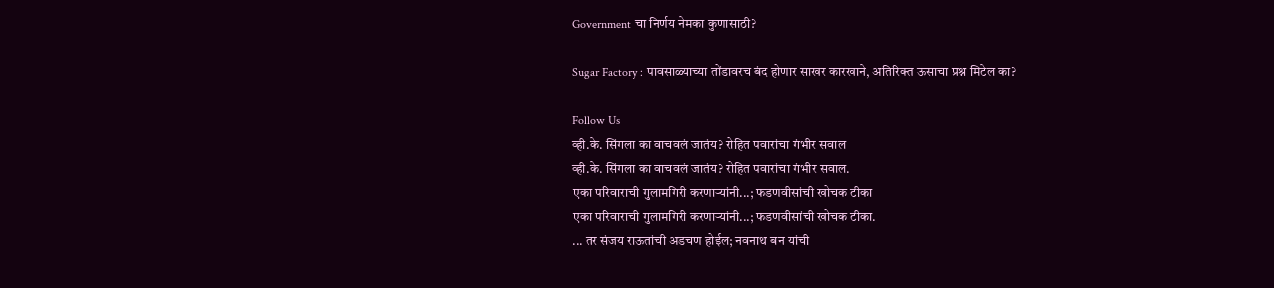Government चा निर्णय नेमका कुणासाठी?

Sugar Factory : पावसाळ्याच्या तोंडावरच बंद होणार साखर कारखाने, अतिरिक्त ऊसाचा प्रश्न मिटेल का?

Follow Us
व्ही.के. सिंगला का वाचवलं जातंय? रोहित पवारांचा गंभीर सवाल
व्ही.के. सिंगला का वाचवलं जातंय? रोहित पवारांचा गंभीर सवाल.
एका परिवाराची गुलामगिरी करणाऱ्यांनी...; फडणवीसांची खोचक टीका
एका परिवाराची गुलामगिरी करणाऱ्यांनी...; फडणवीसांची खोचक टीका.
... तर संजय राऊतांची अडचण होईल; नवनाथ बन यांची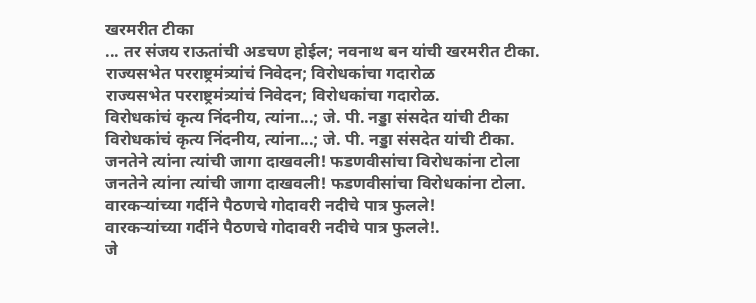खरमरीत टीका
... तर संजय राऊतांची अडचण होईल; नवनाथ बन यांची खरमरीत टीका.
राज्यसभेत परराष्ट्रमंत्र्यांचं निवेदन; विरोधकांचा गदारोळ
राज्यसभेत परराष्ट्रमंत्र्यांचं निवेदन; विरोधकांचा गदारोळ.
विरोधकांचं कृत्य निंदनीय, त्यांना...; जे. पी. नड्डा संसदेत यांची टीका
विरोधकांचं कृत्य निंदनीय, त्यांना...; जे. पी. नड्डा संसदेत यांची टीका.
जनतेने त्यांना त्यांची जागा दाखवली! फडणवीसांचा विरोधकांना टोला
जनतेने त्यांना त्यांची जागा दाखवली! फडणवीसांचा विरोधकांना टोला.
वारकऱ्यांच्या गर्दीने पैठणचे गोदावरी नदीचे पात्र फुलले!
वारकऱ्यांच्या गर्दीने पैठणचे गोदावरी नदीचे पात्र फुलले!.
जे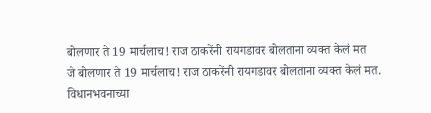बोलणार ते 19 मार्चलाच! राज ठाकरेंनी रायगडावर बोलताना व्यक्त केलं मत
जे बोलणार ते 19 मार्चलाच! राज ठाकरेंनी रायगडावर बोलताना व्यक्त केलं मत.
विधानभवनाच्या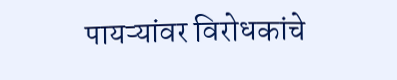पायऱ्यांवर विरोधकांचे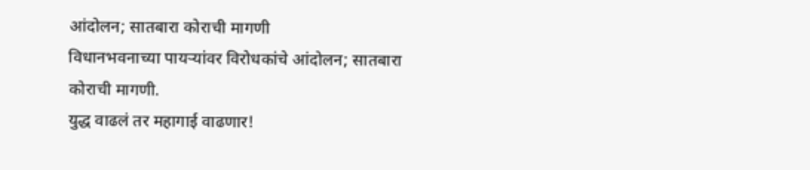आंदोलन; सातबारा कोराची मागणी
विधानभवनाच्या पायऱ्यांवर विरोधकांचे आंदोलन; सातबारा कोराची मागणी.
युद्ध वाढलं तर महागाई वाढणार!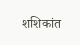शशिकांत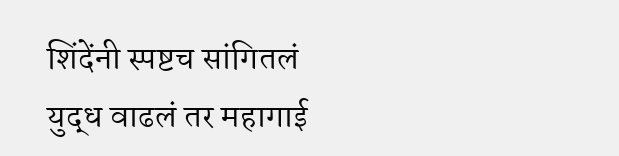शिंदेंनी स्पष्टच सांगितलं
युद्ध वाढलं तर महागाई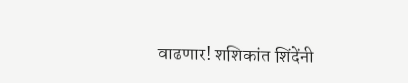वाढणार! शशिकांत शिंदेंनी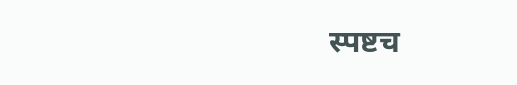स्पष्टच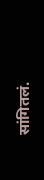सांगितलं.